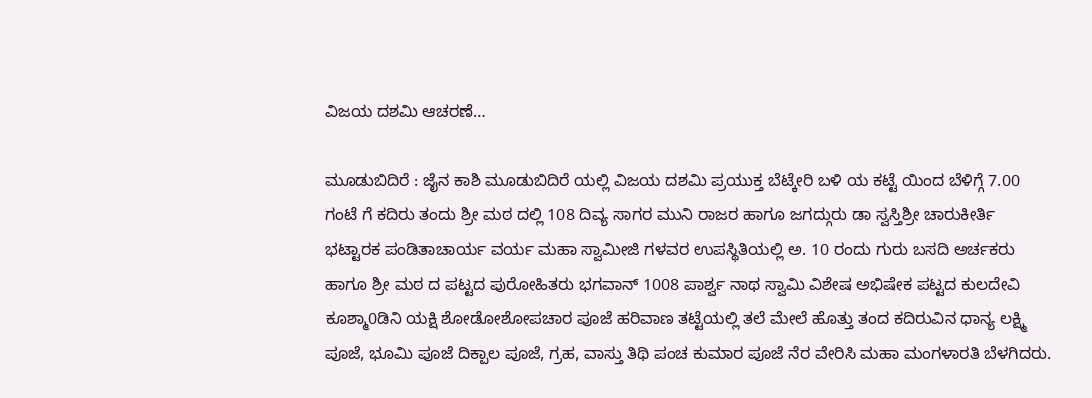ವಿಜಯ ದಶಮಿ ಆಚರಣೆ…

ಮೂಡುಬಿದಿರೆ : ಜೈನ ಕಾಶಿ ಮೂಡುಬಿದಿರೆ ಯಲ್ಲಿ ವಿಜಯ ದಶಮಿ ಪ್ರಯುಕ್ತ ಬೆಟ್ಕೇರಿ ಬಳಿ ಯ ಕಟ್ಟೆ ಯಿಂದ ಬೆಳಿಗ್ಗೆ 7.00 ಗಂಟೆ ಗೆ ಕದಿರು ತಂದು ಶ್ರೀ ಮಠ ದಲ್ಲಿ 108 ದಿವ್ಯ ಸಾಗರ ಮುನಿ ರಾಜರ ಹಾಗೂ ಜಗದ್ಗುರು ಡಾ ಸ್ವಸ್ತಿಶ್ರೀ ಚಾರುಕೀರ್ತಿ ಭಟ್ಟಾರಕ ಪಂಡಿತಾಚಾರ್ಯ ವರ್ಯ ಮಹಾ ಸ್ವಾಮೀಜಿ ಗಳವರ ಉಪಸ್ಥಿತಿಯಲ್ಲಿ ಅ. 10 ರಂದು ಗುರು ಬಸದಿ ಅರ್ಚಕರು ಹಾಗೂ ಶ್ರೀ ಮಠ ದ ಪಟ್ಟದ ಪುರೋಹಿತರು ಭಗವಾನ್ 1008 ಪಾರ್ಶ್ವ ನಾಥ ಸ್ವಾಮಿ ವಿಶೇಷ ಅಭಿಷೇಕ ಪಟ್ಟದ ಕುಲದೇವಿ ಕೂಶ್ಮಾ0ಡಿನಿ ಯಕ್ಷಿ ಶೋಡೋಶೋಪಚಾರ ಪೂಜೆ ಹರಿವಾಣ ತಟ್ಟೆಯಲ್ಲಿ ತಲೆ ಮೇಲೆ ಹೊತ್ತು ತಂದ ಕದಿರುವಿನ ಧಾನ್ಯ ಲಕ್ಷ್ಮಿ ಪೂಜೆ, ಭೂಮಿ ಪೂಜೆ ದಿಕ್ಪಾಲ ಪೂಜೆ, ಗ್ರಹ, ವಾಸ್ತು ತಿಥಿ ಪಂಚ ಕುಮಾರ ಪೂಜೆ ನೆರ ವೇರಿಸಿ ಮಹಾ ಮಂಗಳಾರತಿ ಬೆಳಗಿದರು.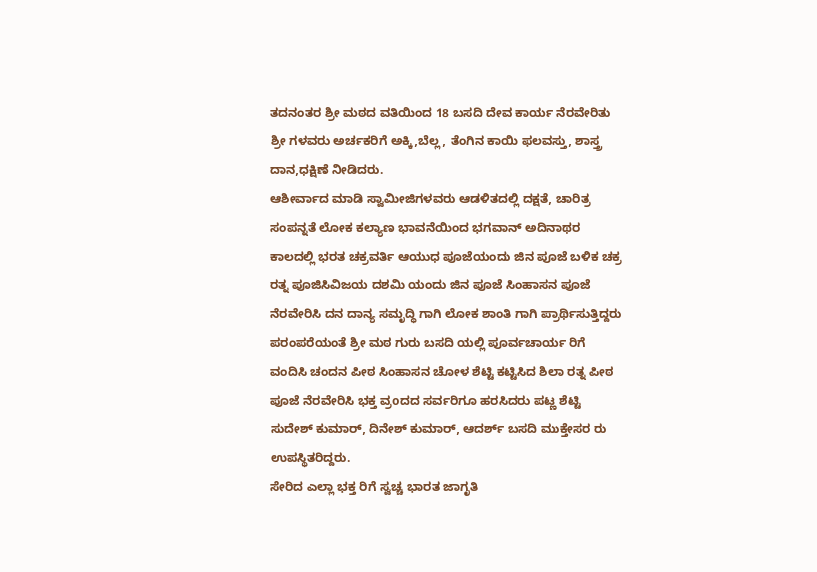ತದನಂತರ ಶ್ರೀ ಮಠದ ವತಿಯಿಂದ 18 ಬಸದಿ ದೇವ ಕಾರ್ಯ ನೆರವೇರಿತು ಶ್ರೀ ಗಳವರು ಅರ್ಚಕರಿಗೆ ಅಕ್ಕಿ,ಬೆಲ್ಲ, ತೆಂಗಿನ ಕಾಯಿ ಫಲವಸ್ತು, ಶಾಸ್ತ್ರ ದಾನ,ಧಕ್ಷಿಣೆ ನೀಡಿದರು.
ಆಶೀರ್ವಾದ ಮಾಡಿ ಸ್ವಾಮೀಜಿಗಳವರು ಆಡಳಿತದಲ್ಲಿ ದಕ್ಷತೆ, ಚಾರಿತ್ರ ಸಂಪನ್ನತೆ ಲೋಕ ಕಲ್ಯಾಣ ಭಾವನೆಯಿಂದ ಭಗವಾನ್ ಅದಿನಾಥರ ಕಾಲದಲ್ಲಿ ಭರತ ಚಕ್ರವರ್ತಿ ಆಯುಧ ಪೂಜೆಯಂದು ಜಿನ ಪೂಜೆ ಬಳಿಕ ಚಕ್ರ ರತ್ನ ಪೂಜಿಸಿವಿಜಯ ದಶಮಿ ಯಂದು ಜಿನ ಪೂಜೆ ಸಿಂಹಾಸನ ಪೂಜೆ ನೆರವೇರಿಸಿ ದನ ದಾನ್ಯ ಸಮೃದ್ಧಿ ಗಾಗಿ ಲೋಕ ಶಾಂತಿ ಗಾಗಿ ಪ್ರಾರ್ಥಿಸುತ್ತಿದ್ದರು ಪರಂಪರೆಯಂತೆ ಶ್ರೀ ಮಠ ಗುರು ಬಸದಿ ಯಲ್ಲಿ ಪೂರ್ವಚಾರ್ಯ ರಿಗೆ ವಂದಿಸಿ ಚಂದನ ಪೀಠ ಸಿಂಹಾಸನ ಚೋಳ ಶೆಟ್ಟಿ ಕಟ್ಟಿಸಿದ ಶಿಲಾ ರತ್ನ ಪೀಠ ಪೂಜೆ ನೆರವೇರಿಸಿ ಭಕ್ತ ವ್ರoದದ ಸರ್ವರಿಗೂ ಹರಸಿದರು ಪಟ್ಣ ಶೆಟ್ಟಿ ಸುದೇಶ್ ಕುಮಾರ್, ದಿನೇಶ್ ಕುಮಾರ್, ಆದರ್ಶ್ ಬಸದಿ ಮುಕ್ತೇಸರ ರು ಉಪಸ್ಥಿತರಿದ್ದರು.
ಸೇರಿದ ಎಲ್ಲಾ ಭಕ್ತ ರಿಗೆ ಸ್ವಚ್ಚ ಭಾರತ ಜಾಗೃತಿ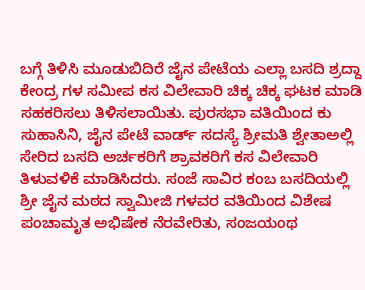ಬಗ್ಗೆ ತಿಳಿಸಿ ಮೂಡುಬಿದಿರೆ ಜೈನ ಪೇಟೆಯ ಎಲ್ಲಾ ಬಸದಿ ಶ್ರದ್ದಾ ಕೇಂದ್ರ ಗಳ ಸಮೀಪ ಕಸ ವಿಲೇವಾರಿ ಚಿಕ್ಕ ಚಿಕ್ಕ ಘಟಕ ಮಾಡಿ ಸಹಕರಿಸಲು ತಿಳಿಸಲಾಯಿತು. ಪುರಸಭಾ ವತಿಯಿಂದ ಕು ಸುಹಾಸಿನಿ, ಜೈನ ಪೇಟೆ ವಾರ್ಡ್ ಸದಸ್ಯೆ ಶ್ರೀಮತಿ ಶ್ವೇತಾಅಲ್ಲಿ ಸೇರಿದ ಬಸದಿ ಅರ್ಚಕರಿಗೆ ಶ್ರಾವಕರಿಗೆ ಕಸ ವಿಲೇವಾರಿ ತಿಳುವಳಿಕೆ ಮಾಡಿಸಿದರು. ಸಂಜೆ ಸಾವಿರ ಕಂಬ ಬಸದಿಯಲ್ಲಿ ಶ್ರೀ ಜೈನ ಮಠದ ಸ್ವಾಮೀಜಿ ಗಳವರ ವತಿಯಿಂದ ವಿಶೇಷ ಪಂಚಾಮೃತ ಅಭಿಷೇಕ ನೆರವೇರಿತು, ಸಂಜಯಂಥ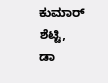ಕುಮಾರ್ ಶೆಟ್ಟಿ, ಡಾ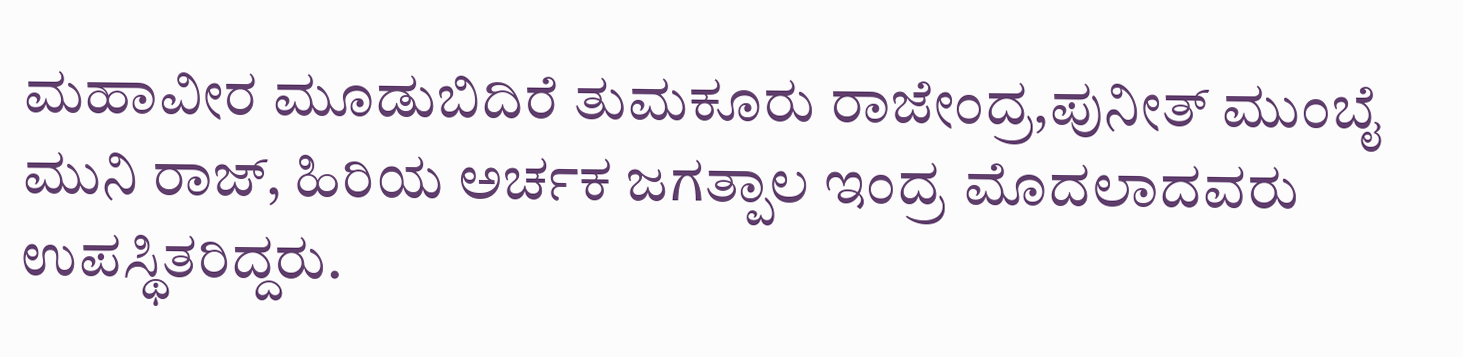ಮಹಾವೀರ ಮೂಡುಬಿದಿರೆ ತುಮಕೂರು ರಾಜೇಂದ್ರ,ಪುನೀತ್ ಮುಂಬೈ ಮುನಿ ರಾಜ್, ಹಿರಿಯ ಅರ್ಚಕ ಜಗತ್ಪಾಲ ಇಂದ್ರ ಮೊದಲಾದವರು ಉಪಸ್ಥಿತರಿದ್ದರು.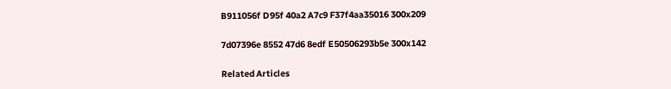B911056f D95f 40a2 A7c9 F37f4aa35016 300x209

7d07396e 8552 47d6 8edf E50506293b5e 300x142

Related Articles